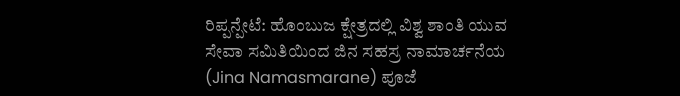ರಿಪ್ಪನ್ಪೇಟೆ: ಹೊಂಬುಜ ಕ್ಷೇತ್ರದಲ್ಲಿ ವಿಶ್ವ ಶಾಂತಿ ಯುವ ಸೇವಾ ಸಮಿತಿಯಿಂದ ಜಿನ ಸಹಸ್ರ ನಾಮಾರ್ಚನೆಯ (Jina Namasmarane) ಪೂಜೆ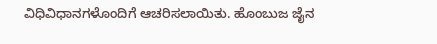ವಿಧಿವಿಧಾನಗಳೊಂದಿಗೆ ಆಚರಿಸಲಾಯಿತು. ಹೊಂಬುಜ ಜೈನ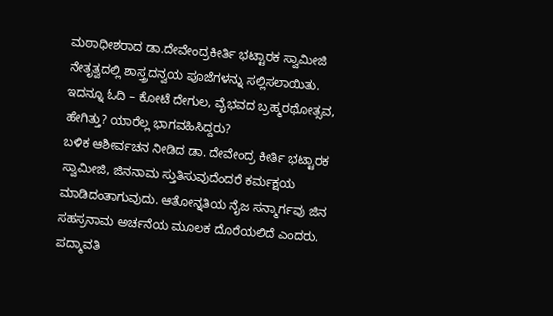ಮಠಾಧೀಶರಾದ ಡಾ.ದೇವೇಂದ್ರಕೀರ್ತಿ ಭಟ್ಟಾರಕ ಸ್ವಾಮೀಜಿ ನೇತೃತ್ವದಲ್ಲಿ ಶಾಸ್ತ್ರದನ್ವಯ ಪೂಜೆಗಳನ್ನು ಸಲ್ಲಿಸಲಾಯಿತು.
ಇದನ್ನೂ ಓದಿ – ಕೋಟೆ ದೇಗುಲ, ವೈಭವದ ಬ್ರಹ್ಮರಥೋತ್ಸವ, ಹೇಗಿತ್ತು? ಯಾರೆಲ್ಲ ಭಾಗವಹಿಸಿದ್ದರು?
ಬಳಿಕ ಆಶೀರ್ವಚನ ನೀಡಿದ ಡಾ. ದೇವೇಂದ್ರ ಕೀರ್ತಿ ಭಟ್ಟಾರಕ ಸ್ವಾಮೀಜಿ, ಜಿನನಾಮ ಸ್ತುತಿಸುವುದೆಂದರೆ ಕರ್ಮಕ್ಷಯ ಮಾಡಿದಂತಾಗುವುದು. ಆತೋನ್ನತಿಯ ನೈಜ ಸನ್ಮಾರ್ಗವು ಜಿನ ಸಹಸ್ರನಾಮ ಅರ್ಚನೆಯ ಮೂಲಕ ದೊರೆಯಲಿದೆ ಎಂದರು.
ಪದ್ಮಾವತಿ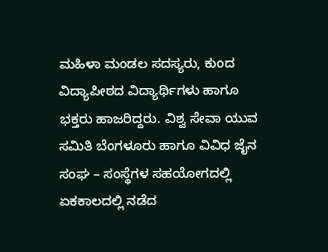ಮಹಿಳಾ ಮಂಡಲ ಸದಸ್ಯರು, ಕುಂದ ವಿದ್ಯಾಪೀಠದ ವಿದ್ಯಾರ್ಥಿಗಳು ಹಾಗೂ ಭಕ್ತರು ಹಾಜರಿದ್ದರು. ವಿಶ್ವ ಸೇವಾ ಯುವ ಸಮಿತಿ ಬೆಂಗಳೂರು ಹಾಗೂ ವಿವಿಧ ಜೈನ ಸಂಘ – ಸಂಸ್ಥೆಗಳ ಸಹಯೋಗದಲ್ಲಿ ಏಕಕಾಲದಲ್ಲಿ ನಡೆದ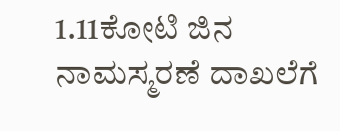1.11ಕೋಟಿ ಜಿನ ನಾಮಸ್ಮರಣೆ ದಾಖಲೆಗೆ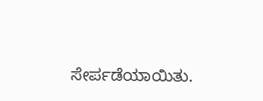ಸೇರ್ಪಡೆಯಾಯಿತು.